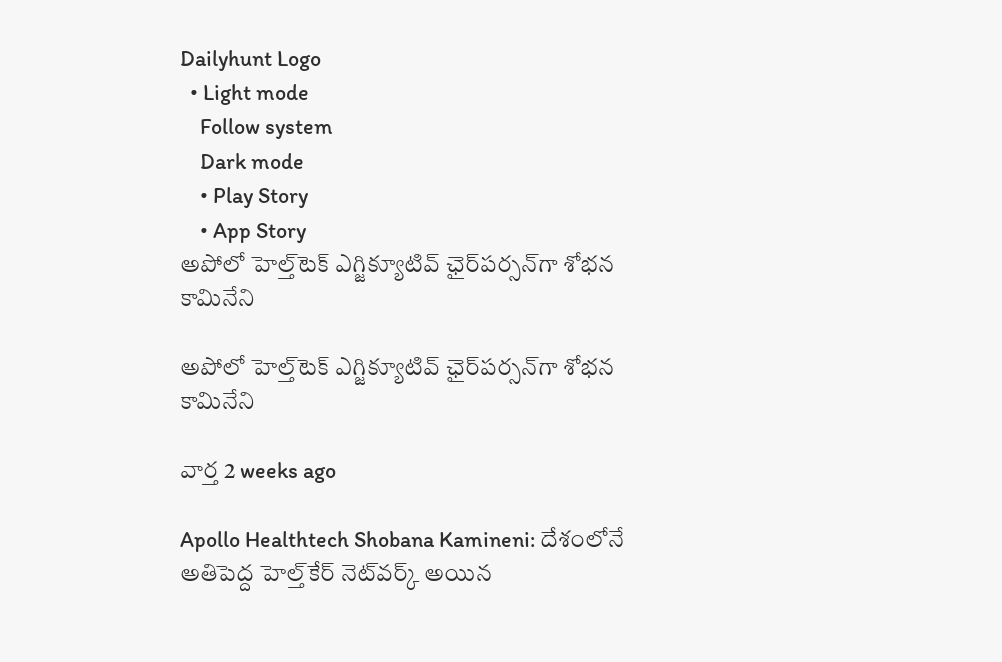Dailyhunt Logo
  • Light mode
    Follow system
    Dark mode
    • Play Story
    • App Story
అపోలో హెల్త్‌టెక్ ఎగ్జిక్యూటివ్ ఛైర్‌పర్సన్‌గా శోభన కామినేని

అపోలో హెల్త్‌టెక్ ఎగ్జిక్యూటివ్ ఛైర్‌పర్సన్‌గా శోభన కామినేని

వార్త 2 weeks ago

Apollo Healthtech Shobana Kamineni: దేశంలోనే అతిపెద్ద హెల్త్‌కేర్ నెట్‌వర్క్ అయిన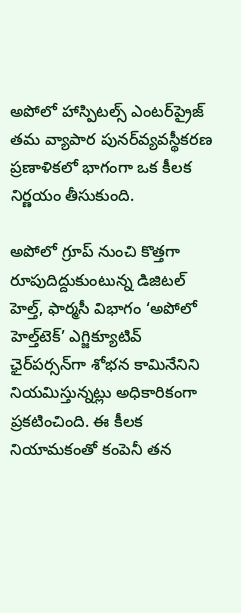అపోలో హాస్పిటల్స్ ఎంటర్‌ప్రైజ్ తమ వ్యాపార పునర్‌వ్యవస్థీకరణ ప్రణాళికలో భాగంగా ఒక కీలక నిర్ణయం తీసుకుంది.

అపోలో గ్రూప్ నుంచి కొత్తగా రూపుదిద్దుకుంటున్న డిజిటల్ హెల్త్, ఫార్మసీ విభాగం ‘అపోలో హెల్త్‌టెక్’ ఎగ్జిక్యూటివ్ ఛైర్‌పర్సన్‌గా శోభన కామినేనిని నియమిస్తున్నట్లు అధికారికంగా ప్రకటించింది. ఈ కీలక నియామకంతో కంపెనీ తన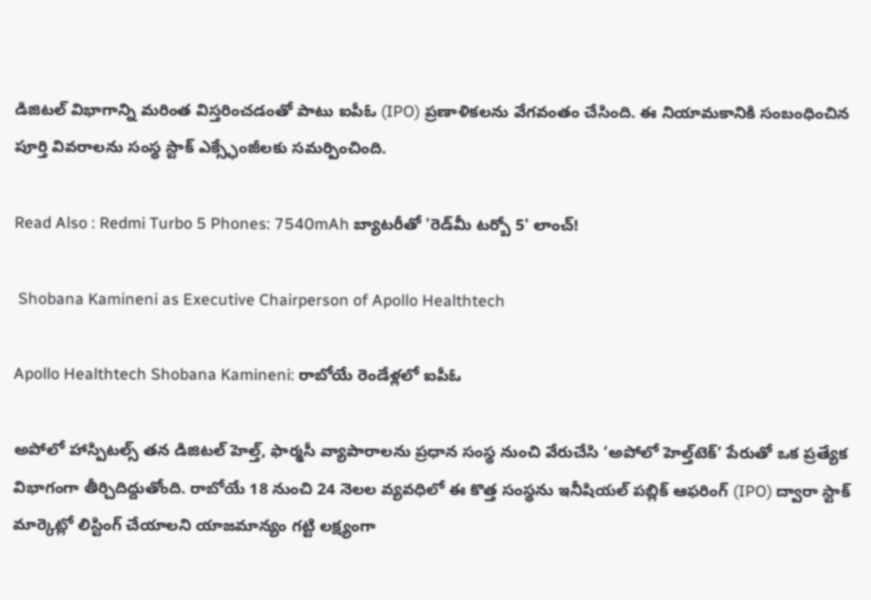డిజిటల్ విభాగాన్ని మరింత విస్తరించడంతో పాటు ఐపీఓ (IPO) ప్రణాళికలను వేగవంతం చేసింది. ఈ నియామకానికి సంబంధించిన పూర్తి వివరాలను సంస్థ స్టాక్ ఎక్స్ఛేంజీలకు సమర్పించింది.

Read Also : Redmi Turbo 5 Phones: 7540mAh బ్యాటరీతో 'రెడ్‌మీ టర్బో 5' లాంచ్!

 Shobana Kamineni as Executive Chairperson of Apollo Healthtech

Apollo Healthtech Shobana Kamineni: రాబోయే రెండేళ్లలో ఐపీఓ

అపోలో హాస్పిటల్స్ తన డిజిటల్ హెల్త్, ఫార్మసీ వ్యాపారాలను ప్రధాన సంస్థ నుంచి వేరుచేసి ‘అపోలో హెల్త్‌టెక్’ పేరుతో ఒక ప్రత్యేక విభాగంగా తీర్చిదిద్దుతోంది. రాబోయే 18 నుంచి 24 నెలల వ్యవధిలో ఈ కొత్త సంస్థను ఇనీషియల్ పబ్లిక్ ఆఫరింగ్ (IPO) ద్వారా స్టాక్ మార్కెట్లో లిస్టింగ్ చేయాలని యాజమాన్యం గట్టి లక్ష్యంగా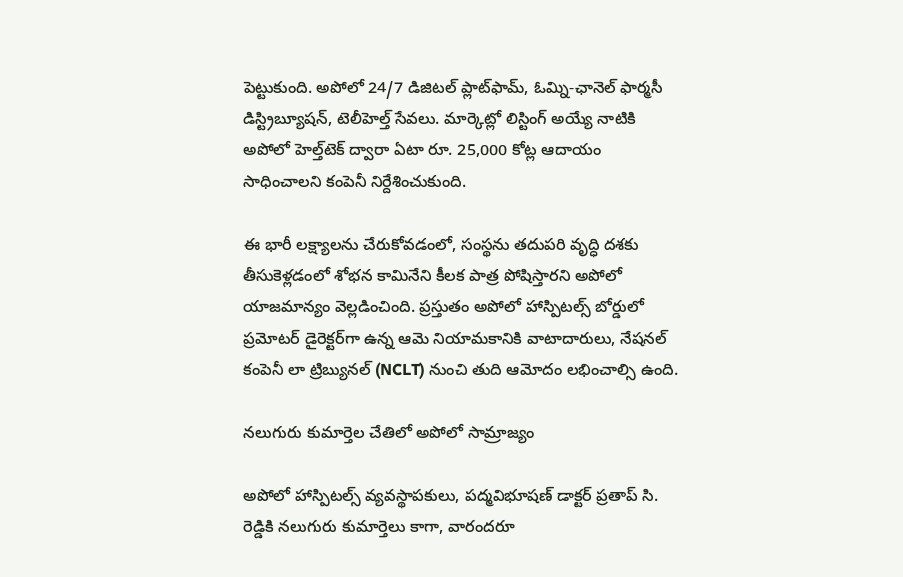పెట్టుకుంది. అపోలో 24/7 డిజిటల్ ప్లాట్‌ఫామ్, ఓమ్ని-ఛానెల్ ఫార్మసీ డిస్ట్రిబ్యూషన్, టెలీహెల్త్ సేవలు. మార్కెట్లో లిస్టింగ్ అయ్యే నాటికి అపోలో హెల్త్‌టెక్ ద్వారా ఏటా రూ. 25,000 కోట్ల ఆదాయం సాధించాలని కంపెనీ నిర్దేశించుకుంది.

ఈ భారీ లక్ష్యాలను చేరుకోవడంలో, సంస్థను తదుపరి వృద్ధి దశకు తీసుకెళ్లడంలో శోభన కామినేని కీలక పాత్ర పోషిస్తారని అపోలో యాజమాన్యం వెల్లడించింది. ప్రస్తుతం అపోలో హాస్పిటల్స్ బోర్డులో ప్రమోటర్ డైరెక్టర్‌గా ఉన్న ఆమె నియామకానికి వాటాదారులు, నేషనల్ కంపెనీ లా ట్రిబ్యునల్ (NCLT) నుంచి తుది ఆమోదం లభించాల్సి ఉంది.

నలుగురు కుమార్తెల చేతిలో అపోలో సామ్రాజ్యం

అపోలో హాస్పిటల్స్ వ్యవస్థాపకులు, పద్మవిభూషణ్ డాక్టర్ ప్రతాప్ సి. రెడ్డికి నలుగురు కుమార్తెలు కాగా, వారందరూ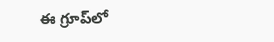ఈ గ్రూప్‌లో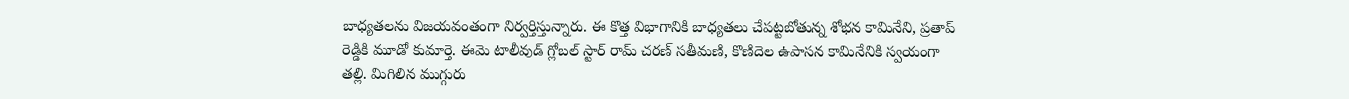బాధ్యతలను విజయవంతంగా నిర్వర్తిస్తున్నారు. ఈ కొత్త విభాగానికి బాధ్యతలు చేపట్టబోతున్న శోభన కామినేని, ప్రతాప్ రెడ్డికి మూడో కుమార్తె. ఈమె టాలీవుడ్ గ్లోబల్ స్టార్ రామ్ చరణ్ సతీమణి, కొణిదెల ఉపాసన కామినేనికి స్వయంగా తల్లి. మిగిలిన ముగ్గురు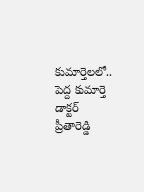కుమార్తెలలో.. పెద్ద కుమార్తె డాక్టర్ ప్రీతారెడ్డి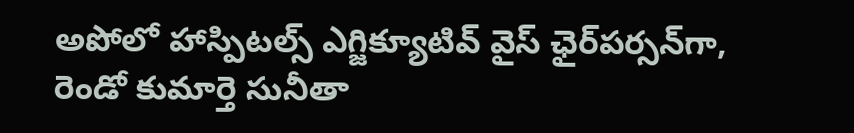అపోలో హాస్పిటల్స్ ఎగ్జిక్యూటివ్ వైస్ ఛైర్‌పర్సన్‌గా, రెండో కుమార్తె సునీతా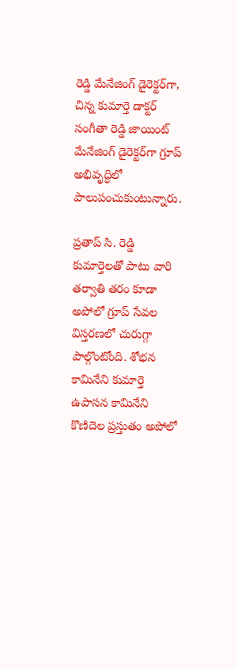రెడ్డి మేనేజింగ్ డైరెక్టర్‌గా, చిన్న కుమార్తె డాక్టర్ సంగీతా రెడ్డి జాయింట్ మేనేజింగ్ డైరెక్టర్‌గా గ్రూప్ అభివృద్ధిలో పాలుపంచుకుంటున్నారు.

ప్రతాప్ సి. రెడ్డి కుమార్తెలతో పాటు వారి తర్వాతి తరం కూడా అపోలో గ్రూప్ సేవల విస్తరణలో చురుగ్గా పాల్గొంటోంది. శోభన కామినేని కుమార్తె ఉపాసన కామినేని కొణిదెల ప్రస్తుతం అపోలో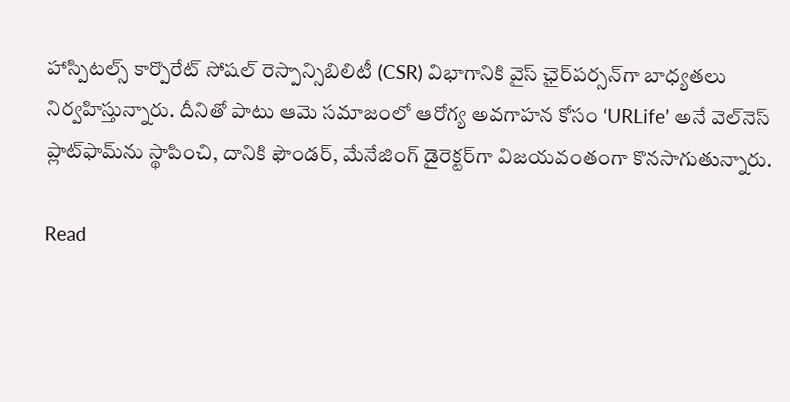హాస్పిటల్స్ కార్పొరేట్ సోషల్ రెస్పాన్సిబిలిటీ (CSR) విభాగానికి వైస్ ఛైర్‌పర్సన్‌గా బాధ్యతలు నిర్వహిస్తున్నారు. దీనితో పాటు ఆమె సమాజంలో ఆరోగ్య అవగాహన కోసం ‘URLife’ అనే వెల్‌నెస్ ప్లాట్‌ఫామ్‌ను స్థాపించి, దానికి ఫౌండర్, మేనేజింగ్ డైరెక్టర్‌గా విజయవంతంగా కొనసాగుతున్నారు.

Read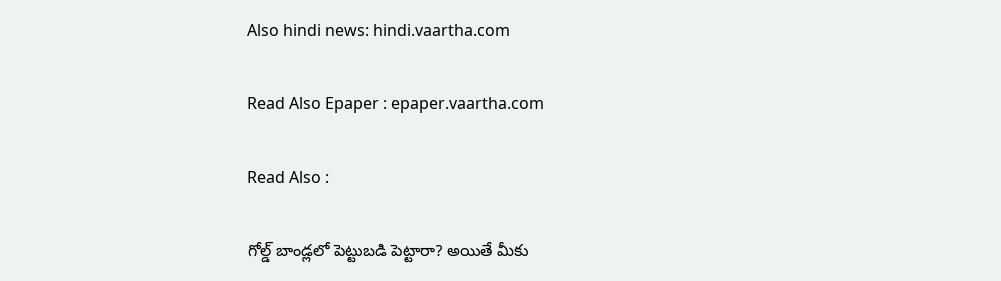Also hindi news: hindi.vaartha.com

Read Also Epaper : epaper.vaartha.com

Read Also :

గోల్డ్ బాండ్లలో పెట్టుబడి పెట్టారా? అయితే మీకు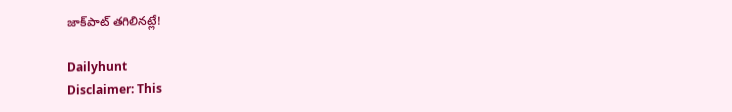జాక్‌పాట్ తగిలినట్లే!

Dailyhunt
Disclaimer: This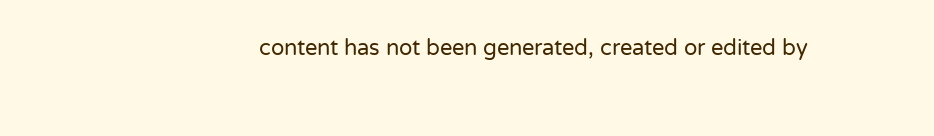content has not been generated, created or edited by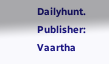Dailyhunt. Publisher: Vaartha